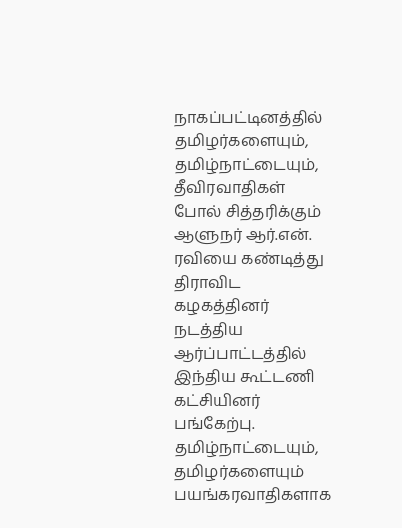நாகப்பட்டினத்தில் தமிழர்களையும், தமிழ்நாட்டையும், தீவிரவாதிகள் போல் சித்தரிக்கும் ஆளுநர் ஆர்.என். ரவியை கண்டித்து திராவிட கழகத்தினர் நடத்திய ஆர்ப்பாட்டத்தில் இந்திய கூட்டணி கட்சியினர் பங்கேற்பு. தமிழ்நாட்டையும், தமிழர்களையும் பயங்கரவாதிகளாக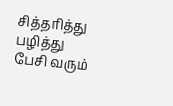சித்தரித்து பழித்து பேசி வரும்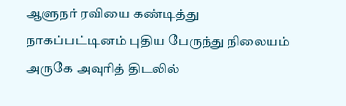ஆளுநர் ரவியை கண்டித்து நாகப்பட்டினம் புதிய பேருந்து நிலையம் அருகே அவுரித் திடலில்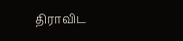திராவிட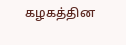கழகத்தின